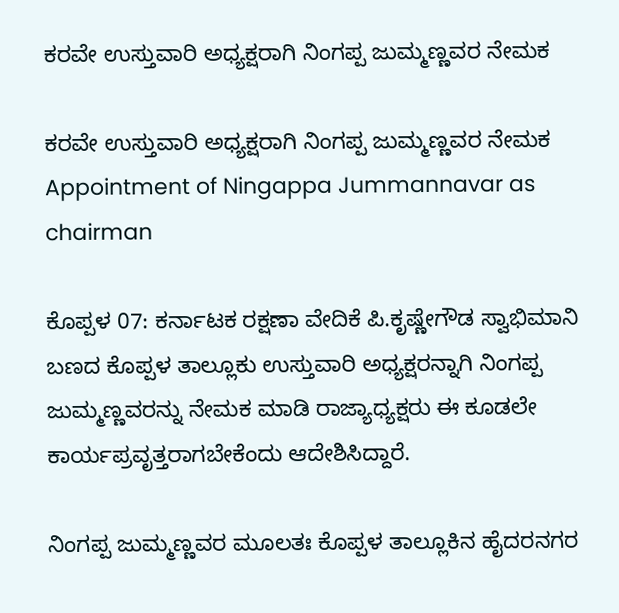ಕರವೇ ಉಸ್ತುವಾರಿ ಅಧ್ಯಕ್ಷರಾಗಿ ನಿಂಗಪ್ಪ ಜುಮ್ಮಣ್ಣವರ ನೇಮಕ

ಕರವೇ ಉಸ್ತುವಾರಿ ಅಧ್ಯಕ್ಷರಾಗಿ ನಿಂಗಪ್ಪ ಜುಮ್ಮಣ್ಣವರ ನೇಮಕ  Appointment of Ningappa Jummannavar as chairman

ಕೊಪ್ಪಳ 07: ಕರ್ನಾಟಕ ರಕ್ಷಣಾ ವೇದಿಕೆ ಪಿ.ಕೃಷ್ಣೇಗೌಡ ಸ್ವಾಭಿಮಾನಿ ಬಣದ ಕೊಪ್ಪಳ ತಾಲ್ಲೂಕು ಉಸ್ತುವಾರಿ ಅಧ್ಯಕ್ಷರನ್ನಾಗಿ ನಿಂಗಪ್ಪ ಜುಮ್ಮಣ್ಣವರನ್ನು ನೇಮಕ ಮಾಡಿ ರಾಜ್ಯಾಧ್ಯಕ್ಷರು ಈ ಕೂಡಲೇ ಕಾರ್ಯಪ್ರವೃತ್ತರಾಗಬೇಕೆಂದು ಆದೇಶಿಸಿದ್ದಾರೆ.

ನಿಂಗಪ್ಪ ಜುಮ್ಮಣ್ಣವರ ಮೂಲತಃ ಕೊಪ್ಪಳ ತಾಲ್ಲೂಕಿನ ಹೈದರನಗರ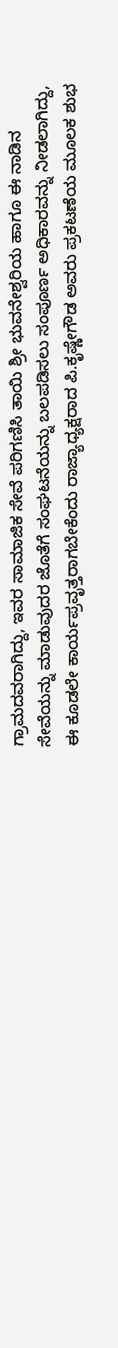ಗ್ರಾಮದವರಾಗಿದ್ದು, ಇವರ ಸಾಮಾಜಿಕ ಸೇವೆ ಪರಿಗಣಿಸಿ ತಾಯಿ ಶ್ರೀ ಭುವನೇಶ್ವರಿಯ ಹಾಗೂ ಈ ನಾಡಿನ ಸೇವೆಯನ್ನು ಮಾಡುವುದರ ಜೊತೆಗೆ ಸಂಘಟನೆಯನ್ನು ಬಲಪಡಿಸಲು ಸಂಪೂರ್ಣ ಅಧಿಕಾರವನ್ನು ನೀಡಲಾಗಿದ್ದು, ಈ ಕೂಡಲೇ ಕಾರ್ಯಪ್ರವೃತ್ತರಾಗಬೇಕೆಂದು ರಾಜ್ಯಾಧ್ಯಕ್ಷರಾದ ಪಿ.ಕೃಷ್ಣೇಗೌಡ ಅವರು ಪ್ರಕಟಣೆಯ ಮೂಲಕ ಶುಭ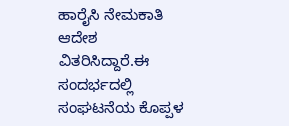ಹಾರೈಸಿ ನೇಮಕಾತಿ ಆದೇಶ ವಿತರಿಸಿದ್ದಾರೆ.ಈ ಸಂದರ್ಭದಲ್ಲಿ ಸಂಘಟನೆಯ ಕೊಪ್ಪಳ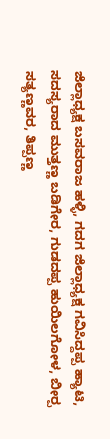ಜಿಲ್ಲಾಧ್ಯಕ್ಷ ಬಸವರಾಜ ಹಳ್ಳಿ, ಗದಗ ಜಿಲ್ಲಾಧ್ಯಕ್ಷ ಗವಿಸಿದ್ದಪ್ಪ ಹ್ಯಾಟಿ, ಸದಸ್ಯರಾದ ಮುತ್ತಣ್ಣ ಬಡಿಗೇರ, ಗುಡದಪ್ಪ ಹುಯಿಲಗೋಳ, ಬೀರ‍್ಪ ಸತ್ಯಣ್ಣವರ, ತಿಪ್ಪಣ್ಣ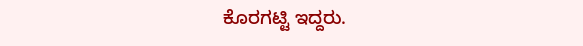ಕೊರಗಟ್ಟಿ ಇದ್ದರು.